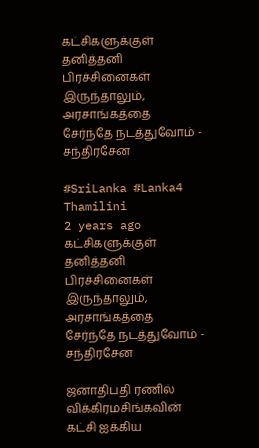கட்சிகளுக்குள் தனித்தனி பிரச்சினைகள் இருந்தாலும், அரசாங்கத்தை சேர்ந்தே நடத்துவோம் - சந்திரசேன

#SriLanka #Lanka4
Thamilini
2 years ago
கட்சிகளுக்குள் தனித்தனி பிரச்சினைகள் இருந்தாலும், அரசாங்கத்தை சேர்ந்தே நடத்துவோம் - சந்திரசேன

ஜனாதிபதி ரணில் விக்கிரமசிங்கவின் கட்சி ஐக்கிய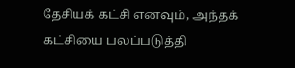தேசியக் கட்சி எனவும், அந்தக் கட்சியை பலப்படுத்தி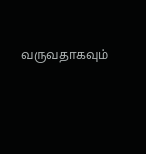வருவதாகவும்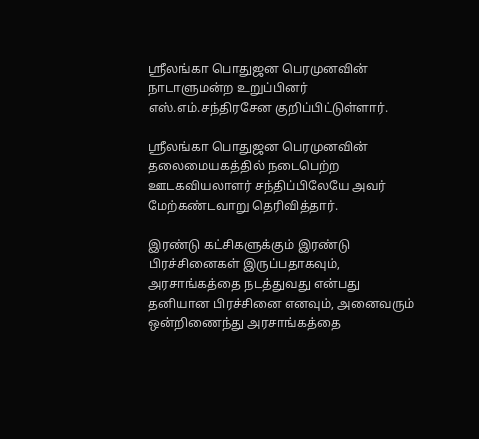ஸ்ரீலங்கா பொதுஜன பெரமுனவின் நாடாளுமன்ற உறுப்பினர்  எஸ்.எம்.சந்திரசேன குறிப்பிட்டுள்ளார்.

ஸ்ரீலங்கா பொதுஜன பெரமுனவின் தலைமையகத்தில் நடைபெற்ற ஊடகவியலாளர் சந்திப்பிலேயே அவர் மேற்கண்டவாறு தெரிவித்தார்.

இரண்டு கட்சிகளுக்கும் இரண்டு பிரச்சினைகள் இருப்பதாகவும்,  அரசாங்கத்தை நடத்துவது என்பது தனியான பிரச்சினை எனவும், அனைவரும் ஒன்றிணைந்து அரசாங்கத்தை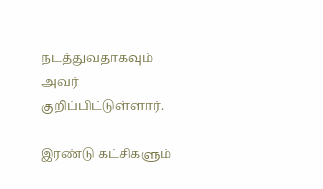நடத்துவதாகவும் அவர் குறிப்பிட்டுள்ளார்.

இரண்டு கட்சிகளும்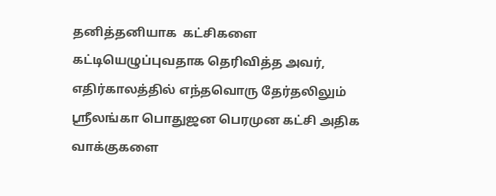தனித்தனியாக  கட்சிகளை கட்டியெழுப்புவதாக தெரிவித்த அவர்,  எதிர்காலத்தில் எந்தவொரு தேர்தலிலும் ஸ்ரீலங்கா பொதுஜன பெரமுன கட்சி அதிக வாக்குகளை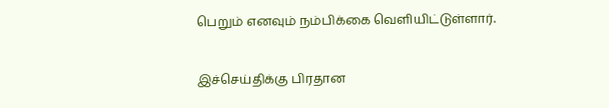பெறும் எனவும் நம்பிக்கை வெளியிட்டுள்ளார்.


இச்செய்திக்கு பிரதான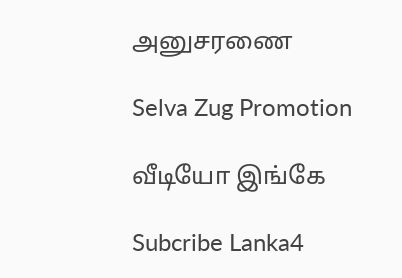அனுசரணை

Selva Zug Promotion

வீடியோ இங்கே

Subcribe Lanka4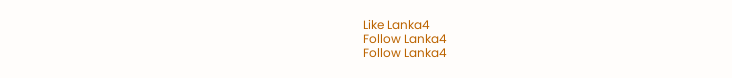Like Lanka4
Follow Lanka4
Follow Lanka4